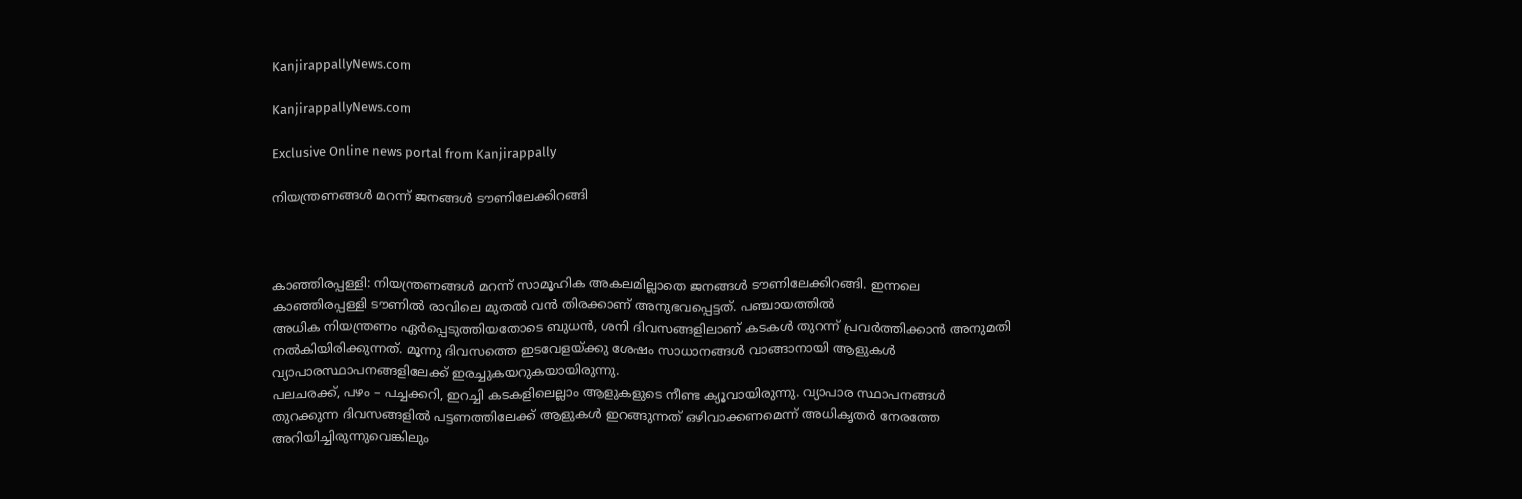KanjirappallyNews.com

KanjirappallyNews.com

Exclusive Online news portal from Kanjirappally

നിയന്ത്രണങ്ങൾ മറന്ന് ജനങ്ങൾ ടൗണിലേക്കിറങ്ങി



കാഞ്ഞിരപ്പള്ളി: നിയന്ത്രണങ്ങൾ മറന്ന് സാമൂഹിക അകലമില്ലാതെ ജനങ്ങൾ ടൗണിലേക്കിറങ്ങി. ഇന്നലെ കാഞ്ഞിരപ്പള്ളി ടൗണിൽ രാവിലെ മുതൽ വൻ തിരക്കാണ് അനുഭവപ്പെട്ടത്. പഞ്ചായത്തിൽ
അധിക നിയന്ത്രണം ഏര്‍പ്പെടുത്തിയതോടെ ബുധന്‍, ശനി ദിവസങ്ങളിലാണ് കടകൾ തുറന്ന് പ്രവർത്തിക്കാൻ അനുമതി നൽകിയിരിക്കുന്നത്. മൂന്നു ദിവസത്തെ ഇടവേളയ്ക്കു ശേഷം സാധാനങ്ങൾ വാങ്ങാനായി ആളുകൾ വ്യാപാരസ്ഥാപനങ്ങളിലേക്ക് ഇരച്ചുകയറുകയായിരുന്നു.
പലചരക്ക്, പഴം – പച്ചക്കറി, ഇറച്ചി കടകളിലെല്ലാം ആളുകളുടെ നീണ്ട ക്യൂവായിരുന്നു. വ്യാപാര സ്ഥാപനങ്ങൾ തുറക്കുന്ന ദിവസങ്ങളില്‍ പട്ടണത്തിലേക്ക് ആളുകള്‍ ഇറങ്ങുന്നത് ഒഴിവാക്കണമെന്ന് അധികൃതര്‍ നേരത്തേ അറിയിച്ചിരുന്നുവെങ്കിലും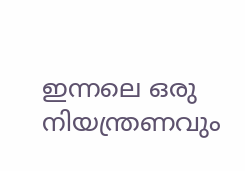ഇന്നലെ ഒരു നിയന്ത്രണവും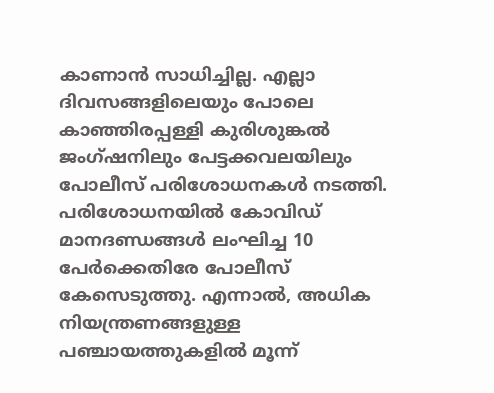കാണാൻ സാധിച്ചില്ല. എല്ലാ ദിവസങ്ങളിലെയും പോലെ കാഞ്ഞിരപ്പള്ളി കുരിശുങ്കൽ ജംഗ്ഷനിലും പേട്ടക്കവലയിലും പോലീസ് പരിശോധനകൾ നടത്തി. പരിശോധനയിൽ കോവിഡ് മാനദണ്ഡങ്ങൾ ലംഘിച്ച 10 പേർക്കെതിരേ പോലീസ് കേസെടുത്തു. എന്നാൽ, അധിക നിയന്ത്രണങ്ങളുള്ള പഞ്ചായത്തുകളിൽ മൂന്ന്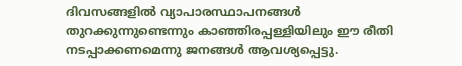ദിവസങ്ങളിൽ വ്യാപാരസ്ഥാപനങ്ങൾ തുറക്കുന്നുണ്ടെന്നും കാഞ്ഞിരപ്പള്ളിയിലും ഈ രീതി നടപ്പാക്കണമെന്നു ജനങ്ങൾ ആവശ്യപ്പെട്ടു.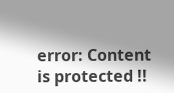error: Content is protected !!